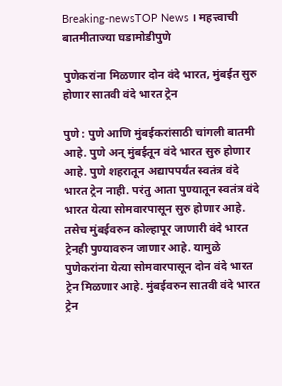Breaking-newsTOP News । महत्त्वाची बातमीताज्या घडामोडीपुणे

पुणेकरांना मिळणार दोन वंदे भारत, मुंबईत सुरु होणार सातवी वंदे भारत ट्रेन

पुणे : पुणे आणि मुंबईकरांसाठी चांगली बातमी आहे. पुणे अन् मुंबईतून वंदे भारत सुरु होणार आहे. पुणे शहरातून अद्यापपर्यंत स्वतंत्र वंदे भारत ट्रेन नाही. परंतु आता पुण्यातून स्वतंत्र वंदे भारत येत्या सोमवारपासून सुरु होणार आहे. तसेच मुंबईवरुन कोल्हापूर जाणारी वंदे भारत ट्रेनही पुण्यावरुन जाणार आहे. यामुळे पुणेकरांना येत्या सोमवारपासून दोन वंदे भारत ट्रेन मिळणार आहे. मुंबईवरुन सातवी वंदे भारत ट्रेन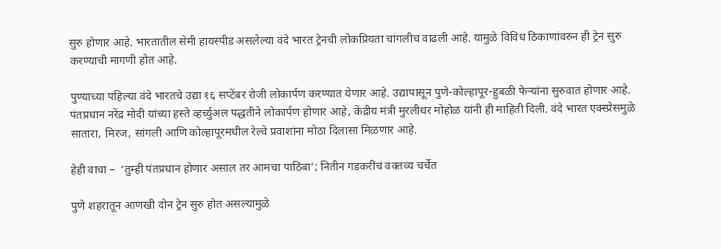सुरु होणार आहे. भारतातील सेमी हायस्पीड असलेल्या वंदे भारत ट्रेनची लोकप्रियता चांगलीच वाढली आहे. यामुळे विविध ठिकाणांवरुन ही ट्रेन सुरु करण्याची मागणी होत आहे.

पुण्याच्या पहिल्या वंदे भारतचे उद्या १६ सप्टेंबर रोजी लोकार्पण करण्यात येणार आहे. उद्यापासून पुणे-कोल्हापूर-हुबळी फेऱ्यांना सुरुवात होणार आहे. पंतप्रधान नरेंद्र मोदी यांच्या हस्ते व्हर्च्युअल पद्धतीने लोकार्पण होणार आहे, केंद्रीय मंत्री मुरलीधर मोहोळ यांनी ही माहिती दिली. वंदे भारत एक्स्प्रेसमुळे सातारा, मिरज, सांगली आणि कोल्हापूरमधील रेल्वे प्रवाशांना मोठा दिलासा मिळणार आहे.

हेही वाचा –  ‘तुम्ही पंतप्रधान होणार असाल तर आमचा पाठिंबा’; नितीन गडकरींचं वक्तव्य चर्चेत

पुणे शहरातून आणखी दोन ट्रेन सुरु होत असल्यामुळे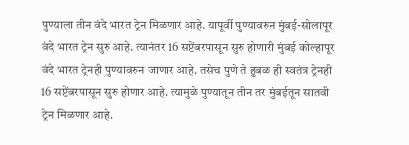पुण्याला तीन वंदे भारत ट्रेन मिळणार आहे. यापूर्वी पुण्यावरुन मुंबई-सोलापूर वंदे भारत ट्रेन सुरु आहे. त्यानंतर 16 सप्टेंबरपासून सुरु होणारी मुंबई कोल्हापूर वंदे भारत ट्रेनही पुण्यावरुन जाणार आहे. तसेच पुणे ते हुबळ ही स्वतंत्र ट्रेनही 16 सप्टेंबरपासून सुरु होणार आहे. त्यामुळे पुण्यातून तीन तर मुंबईतून सातवी ट्रेन मिळणार आहे.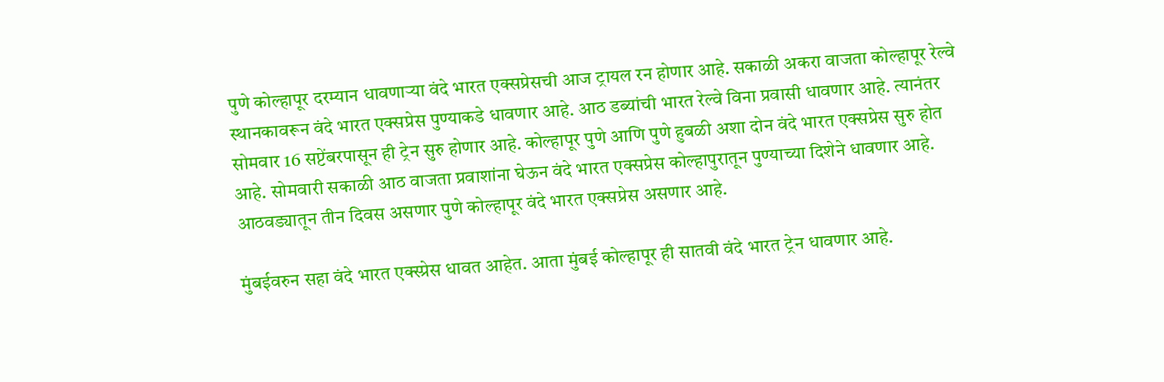पुणे कोल्हापूर दरम्यान धावणाऱ्या वंदे भारत एक्सप्रेसची आज ट्रायल रन होणार आहे. सकाळी अकरा वाजता कोल्हापूर रेल्वे स्थानकावरून वंदे भारत एक्सप्रेस पुण्याकडे धावणार आहे. आठ डब्यांची भारत रेल्वे विना प्रवासी धावणार आहे. त्यानंतर सोमवार 16 सप्टेंबरपासून ही ट्रेन सुरु होणार आहे. कोल्हापूर पुणे आणि पुणे हुबळी अशा दोन वंदे भारत एक्सप्रेस सुरु होत आहे. सोमवारी सकाळी आठ वाजता प्रवाशांना घेऊन वंदे भारत एक्सप्रेस कोल्हापुरातून पुण्याच्या दिशेने धावणार आहे. आठवड्यातून तीन दिवस असणार पुणे कोल्हापूर वंदे भारत एक्सप्रेस असणार आहे.

मुंबईवरुन सहा वंदे भारत एक्स्प्रेस धावत आहेत. आता मुंबई कोल्हापूर ही सातवी वंदे भारत ट्रेन धावणार आहे.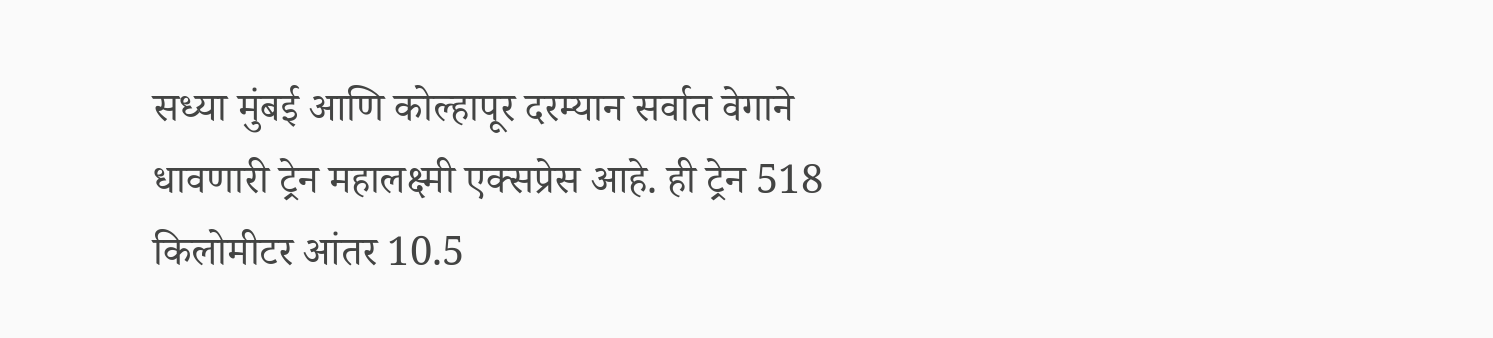सध्या मुंबई आणि कोल्हापूर दरम्यान सर्वात वेगाने धावणारी ट्रेन महालक्ष्मी एक्सप्रेस आहे. ही ट्रेन 518 किलोमीटर आंतर 10.5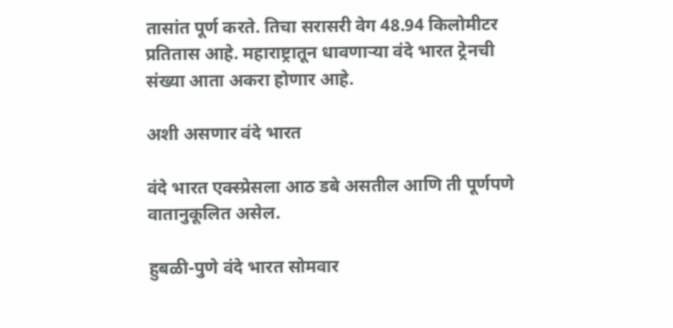तासांत पूर्ण करते. तिचा सरासरी वेग 48.94 किलोमीटर प्रतितास आहे. महाराष्ट्रातून धावणाऱ्या वंदे भारत ट्रेनची संख्या आता अकरा होणार आहे.

अशी असणार वंदे भारत

वंदे भारत एक्स्प्रेसला आठ डबे असतील आणि ती पूर्णपणे वातानुकूलित असेल.

हुबळी-पुणे वंदे भारत सोमवार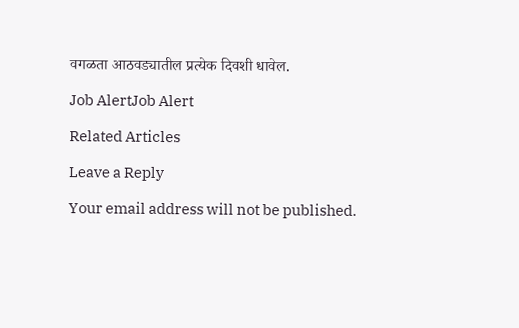वगळता आठवड्यातील प्रत्येक दिवशी धावेल.

Job AlertJob Alert

Related Articles

Leave a Reply

Your email address will not be published.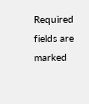Required fields are marked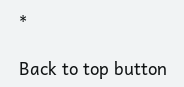*

Back to top button